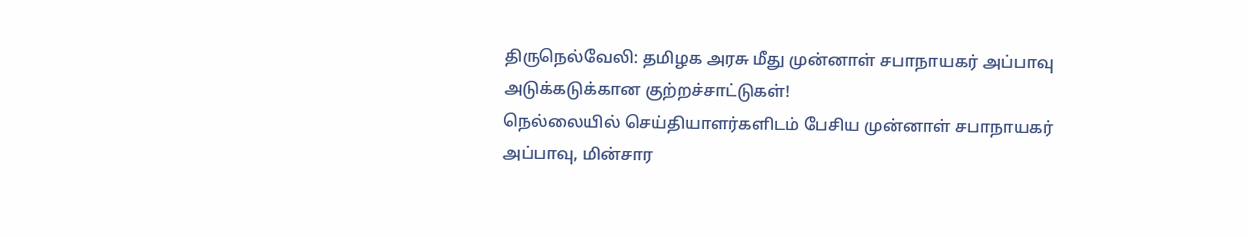திருநெல்வேலி: தமிழக அரசு மீது முன்னாள் சபாநாயகர் அப்பாவு அடுக்கடுக்கான குற்றச்சாட்டுகள்!
நெல்லையில் செய்தியாளர்களிடம் பேசிய முன்னாள் சபாநாயகர் அப்பாவு, மின்சார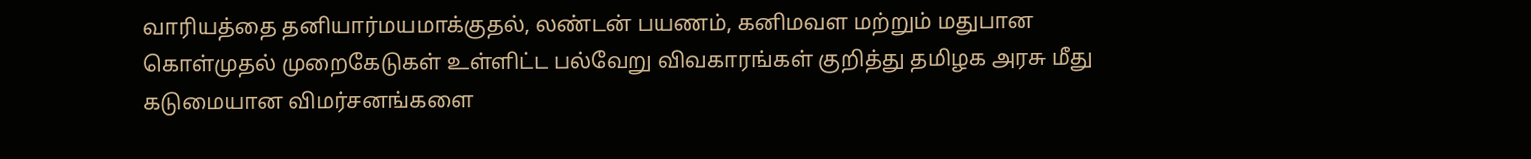வாரியத்தை தனியார்மயமாக்குதல், லண்டன் பயணம், கனிமவள மற்றும் மதுபான கொள்முதல் முறைகேடுகள் உள்ளிட்ட பல்வேறு விவகாரங்கள் குறித்து தமிழக அரசு மீது கடுமையான விமர்சனங்களை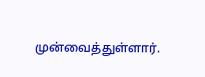முன்வைத்துள்ளார்.